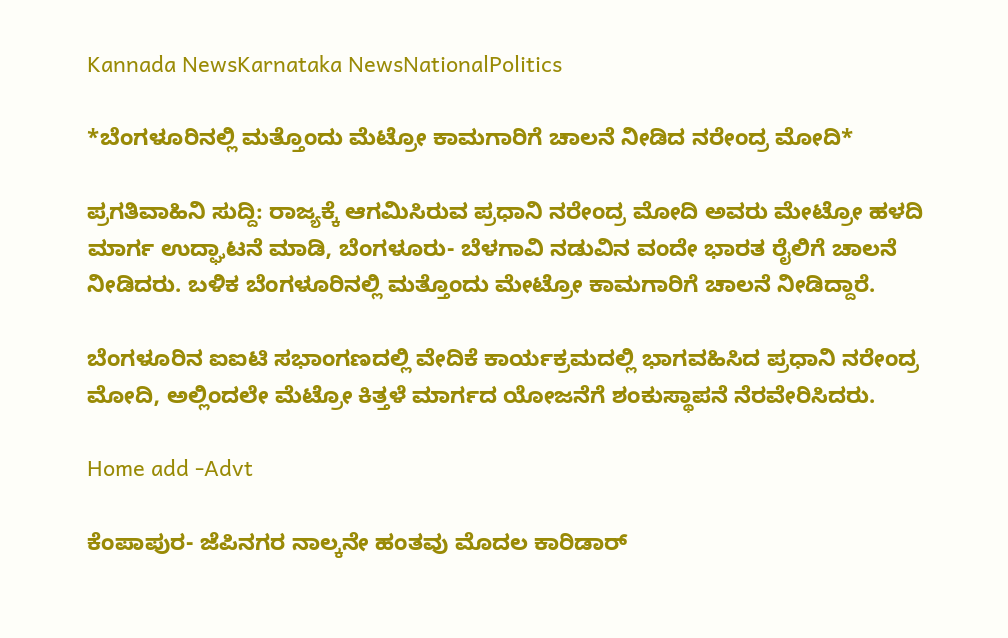Kannada NewsKarnataka NewsNationalPolitics

*ಬೆಂಗಳೂರಿನಲ್ಲಿ ಮತ್ತೊಂದು ಮೆಟ್ರೋ ಕಾಮಗಾರಿಗೆ ಚಾಲನೆ ನೀಡಿದ ನರೇಂದ್ರ ಮೋದಿ*

ಪ್ರಗತಿವಾಹಿನಿ ಸುದ್ದಿ: ರಾಜ್ಯಕ್ಕೆ ಆಗಮಿಸಿರುವ ಪ್ರಧಾನಿ ನರೇಂದ್ರ ಮೋದಿ ಅವರು ಮೇಟ್ರೋ ಹಳದಿ ಮಾರ್ಗ ಉದ್ಘಾಟನೆ ಮಾಡಿ, ಬೆಂಗಳೂರು- ಬೆಳಗಾವಿ ನಡುವಿನ ವಂದೇ ಭಾರತ ರೈಲಿಗೆ ಚಾಲನೆ ನೀಡಿದರು. ಬಳಿಕ ಬೆಂಗಳೂರಿನಲ್ಲಿ ಮತ್ತೊಂದು ಮೇಟ್ರೋ ಕಾಮಗಾರಿಗೆ ಚಾಲನೆ ನೀಡಿದ್ದಾರೆ.

ಬೆಂಗಳೂರಿನ ಐಐಟಿ ಸಭಾಂಗಣದಲ್ಲಿ ವೇದಿಕೆ ಕಾರ್ಯಕ್ರಮದಲ್ಲಿ ಭಾಗವಹಿಸಿದ ಪ್ರಧಾನಿ ನರೇಂದ್ರ ಮೋದಿ, ಅಲ್ಲಿಂದಲೇ ಮೆಟ್ರೋ ಕಿತ್ತಳೆ ಮಾರ್ಗದ ಯೋಜನೆಗೆ ಶಂಕುಸ್ಥಾಪನೆ ನೆರವೇರಿಸಿದರು.

Home add -Advt

ಕೆಂಪಾಪುರ- ಜೆಪಿನಗರ ನಾಲ್ಕನೇ ಹಂತವು ಮೊದಲ ಕಾರಿಡಾರ್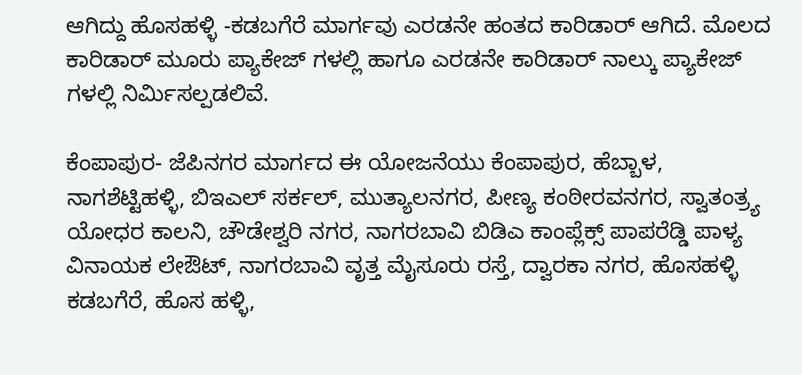ಆಗಿದ್ದು ಹೊಸಹಳ್ಳಿ -ಕಡಬಗೆರೆ ಮಾರ್ಗವು ಎರಡನೇ ಹಂತದ ಕಾರಿಡಾರ್ ಆಗಿದೆ. ಮೊಲದ ಕಾರಿಡಾರ್ ಮೂರು ಪ್ಯಾಕೇಜ್ ಗಳಲ್ಲಿ ಹಾಗೂ ಎರಡನೇ ಕಾರಿಡಾರ್ ನಾಲ್ಕು ಪ್ಯಾಕೇಜ್ ಗಳಲ್ಲಿ ನಿರ್ಮಿಸಲ್ಪಡಲಿವೆ.

ಕೆಂಪಾಪುರ- ಜೆಪಿನಗರ ಮಾರ್ಗದ ಈ ಯೋಜನೆಯು ಕೆಂಪಾಪುರ, ಹೆಬ್ಬಾಳ, ನಾಗಶೆಟ್ಟಿಹಳ್ಳಿ, ಬಿಇಎಲ್ ಸರ್ಕಲ್, ಮುತ್ಯಾಲನಗರ, ಪೀಣ್ಯ ಕಂಠೀರವನಗರ, ಸ್ವಾತಂತ್ರ್ಯ ಯೋಧರ ಕಾಲನಿ, ಚೌಡೇಶ್ವರಿ ನಗರ, ನಾಗರಬಾವಿ ಬಿಡಿಎ ಕಾಂಪ್ಲೆಕ್ಸ್ ಪಾಪರೆಡ್ಡಿ ಪಾಳ್ಯ ವಿನಾಯಕ ಲೇಔಟ್, ನಾಗರಬಾವಿ ವೃತ್ತ ಮೈಸೂರು ರಸ್ತೆ, ದ್ವಾರಕಾ ನಗರ, ಹೊಸಹಳ್ಳಿ ಕಡಬಗೆರೆ, ಹೊಸ ಹಳ್ಳಿ,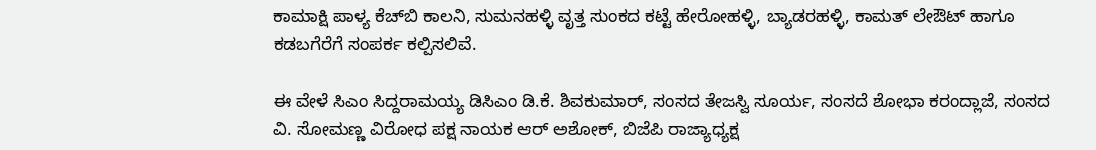ಕಾಮಾಕ್ಷಿ ಪಾಳ್ಯ ಕೆಚ್‌ಬಿ ಕಾಲನಿ, ಸುಮನಹಳ್ಳಿ ವೃತ್ತ ಸುಂಕದ ಕಟ್ಟೆ ಹೇರೋಹಳ್ಳಿ, ಬ್ಯಾಡರಹಳ್ಳಿ, ಕಾಮತ್‌ ಲೇಔಟ್ ಹಾಗೂ ಕಡಬಗೆರೆಗೆ ಸಂಪರ್ಕ ಕಲ್ಪಿಸಲಿವೆ.

ಈ ವೇಳೆ ಸಿಎಂ ಸಿದ್ದರಾಮಯ್ಯ ಡಿಸಿಎಂ ಡಿ.ಕೆ. ಶಿವಕುಮಾರ್, ಸಂಸದ ತೇಜಸ್ವಿ ಸೂರ್ಯ, ಸಂಸದೆ ಶೋಭಾ ಕರಂದ್ಲಾಜೆ, ಸಂಸದ ವಿ. ಸೋಮಣ್ಣ ವಿರೋಧ ಪಕ್ಷ ನಾಯಕ ಆರ್ ಅಶೋಕ್, ಬಿಜೆಪಿ ರಾಜ್ಯಾಧ್ಯಕ್ಷ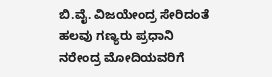ಬಿ.ವೈ. ವಿಜಯೇಂದ್ರ ಸೇರಿದಂತೆ ಹಲವು ಗಣ್ಯರು ಪ್ರಧಾನಿ ನರೇಂದ್ರ ಮೋದಿಯವರಿಗೆ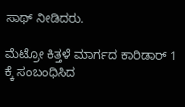ಸಾಥ್ ನೀಡಿದರು.

ಮೆಟ್ರೋ ಕಿತ್ತಳೆ ಮಾರ್ಗದ ಕಾರಿಡಾರ್ 1 ಕ್ಕೆ ಸಂಬಂಧಿಸಿದ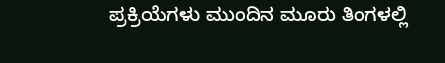ಪ್ರಕ್ರಿಯೆಗಳು ಮುಂದಿನ ಮೂರು ತಿಂಗಳಲ್ಲಿ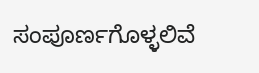ಸಂಪೂರ್ಣಗೊಳ್ಳಲಿವೆ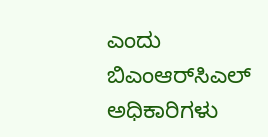ಎಂದು ಬಿಎಂಆರ್‌ಸಿಎಲ್ ಅಧಿಕಾರಿಗಳು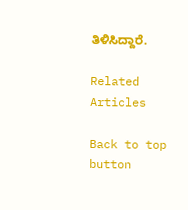ತಿಳಿಸಿದ್ದಾರೆ.

Related Articles

Back to top button